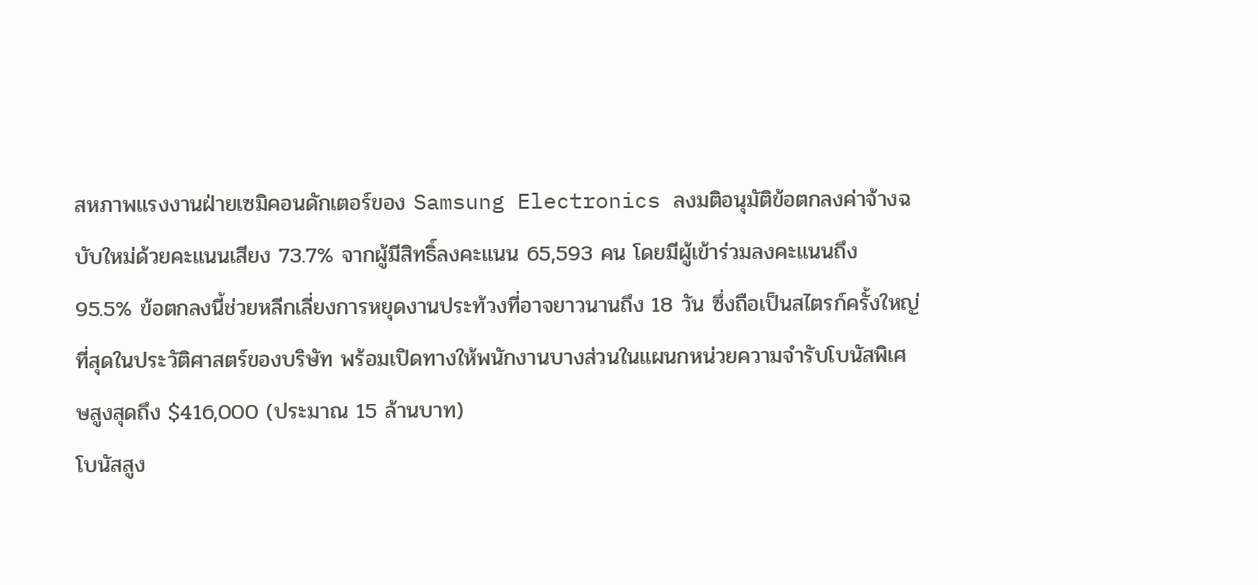สหภาพแรงงานฝ่ายเซมิคอนดักเตอร์ของ Samsung Electronics ลงมติอนุมัติข้อตกลงค่าจ้างฉบับใหม่ด้วยคะแนนเสียง 73.7% จากผู้มีสิทธิ์ลงคะแนน 65,593 คน โดยมีผู้เข้าร่วมลงคะแนนถึง 95.5% ข้อตกลงนี้ช่วยหลีกเลี่ยงการหยุดงานประท้วงที่อาจยาวนานถึง 18 วัน ซึ่งถือเป็นสไตรก์ครั้งใหญ่ที่สุดในประวัติศาสตร์ของบริษัท พร้อมเปิดทางให้พนักงานบางส่วนในแผนกหน่วยความจำรับโบนัสพิเศษสูงสุดถึง $416,000 (ประมาณ 15 ล้านบาท)
โบนัสสูง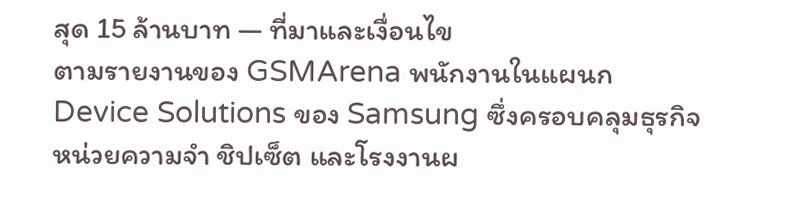สุด 15 ล้านบาท — ที่มาและเงื่อนไข
ตามรายงานของ GSMArena พนักงานในแผนก Device Solutions ของ Samsung ซึ่งครอบคลุมธุรกิจหน่วยความจำ ชิปเซ็ต และโรงงานผ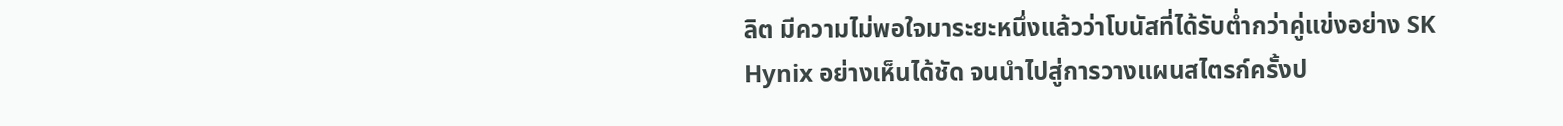ลิต มีความไม่พอใจมาระยะหนึ่งแล้วว่าโบนัสที่ได้รับต่ำกว่าคู่แข่งอย่าง SK Hynix อย่างเห็นได้ชัด จนนำไปสู่การวางแผนสไตรก์ครั้งป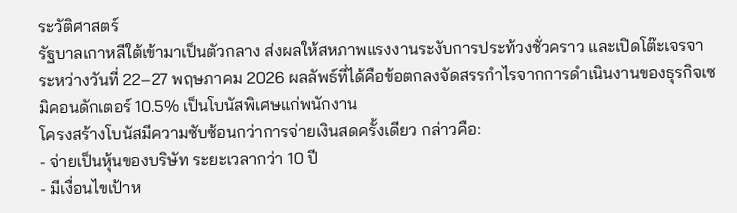ระวัติศาสตร์
รัฐบาลเกาหลีใต้เข้ามาเป็นตัวกลาง ส่งผลให้สหภาพแรงงานระงับการประท้วงชั่วคราว และเปิดโต๊ะเจรจาระหว่างวันที่ 22–27 พฤษภาคม 2026 ผลลัพธ์ที่ได้คือข้อตกลงจัดสรรกำไรจากการดำเนินงานของธุรกิจเซมิคอนดักเตอร์ 10.5% เป็นโบนัสพิเศษแก่พนักงาน
โครงสร้างโบนัสมีความซับซ้อนกว่าการจ่ายเงินสดครั้งเดียว กล่าวคือ:
- จ่ายเป็นหุ้นของบริษัท ระยะเวลากว่า 10 ปี
- มีเงื่อนไขเป้าห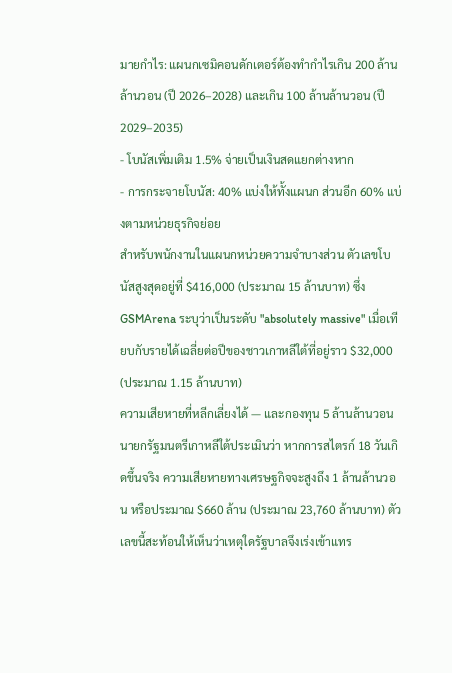มายกำไร: แผนกเซมิคอนดักเตอร์ต้องทำกำไรเกิน 200 ล้านล้านวอน (ปี 2026–2028) และเกิน 100 ล้านล้านวอน (ปี 2029–2035)
- โบนัสเพิ่มเติม 1.5% จ่ายเป็นเงินสดแยกต่างหาก
- การกระจายโบนัส: 40% แบ่งให้ทั้งแผนก ส่วนอีก 60% แบ่งตามหน่วยธุรกิจย่อย
สำหรับพนักงานในแผนกหน่วยความจำบางส่วน ตัวเลขโบนัสสูงสุดอยู่ที่ $416,000 (ประมาณ 15 ล้านบาท) ซึ่ง GSMArena ระบุว่าเป็นระดับ "absolutely massive" เมื่อเทียบกับรายได้เฉลี่ยต่อปีของชาวเกาหลีใต้ที่อยู่ราว $32,000 (ประมาณ 1.15 ล้านบาท)
ความเสียหายที่หลีกเลี่ยงได้ — และกองทุน 5 ล้านล้านวอน
นายกรัฐมนตรีเกาหลีใต้ประเมินว่า หากการสไตรก์ 18 วันเกิดขึ้นจริง ความเสียหายทางเศรษฐกิจจะสูงถึง 1 ล้านล้านวอน หรือประมาณ $660 ล้าน (ประมาณ 23,760 ล้านบาท) ตัวเลขนี้สะท้อนให้เห็นว่าเหตุใดรัฐบาลจึงเร่งเข้าแทร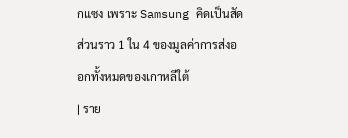กแซง เพราะ Samsung คิดเป็นสัดส่วนราว 1 ใน 4 ของมูลค่าการส่งออกทั้งหมดของเกาหลีใต้
| ราย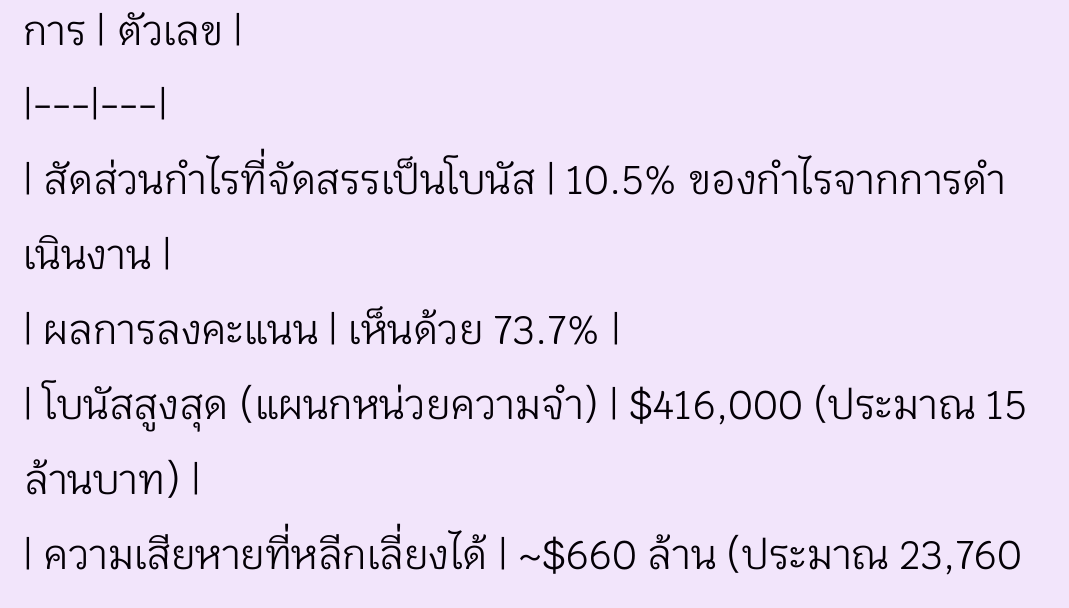การ | ตัวเลข |
|---|---|
| สัดส่วนกำไรที่จัดสรรเป็นโบนัส | 10.5% ของกำไรจากการดำเนินงาน |
| ผลการลงคะแนน | เห็นด้วย 73.7% |
| โบนัสสูงสุด (แผนกหน่วยความจำ) | $416,000 (ประมาณ 15 ล้านบาท) |
| ความเสียหายที่หลีกเลี่ยงได้ | ~$660 ล้าน (ประมาณ 23,760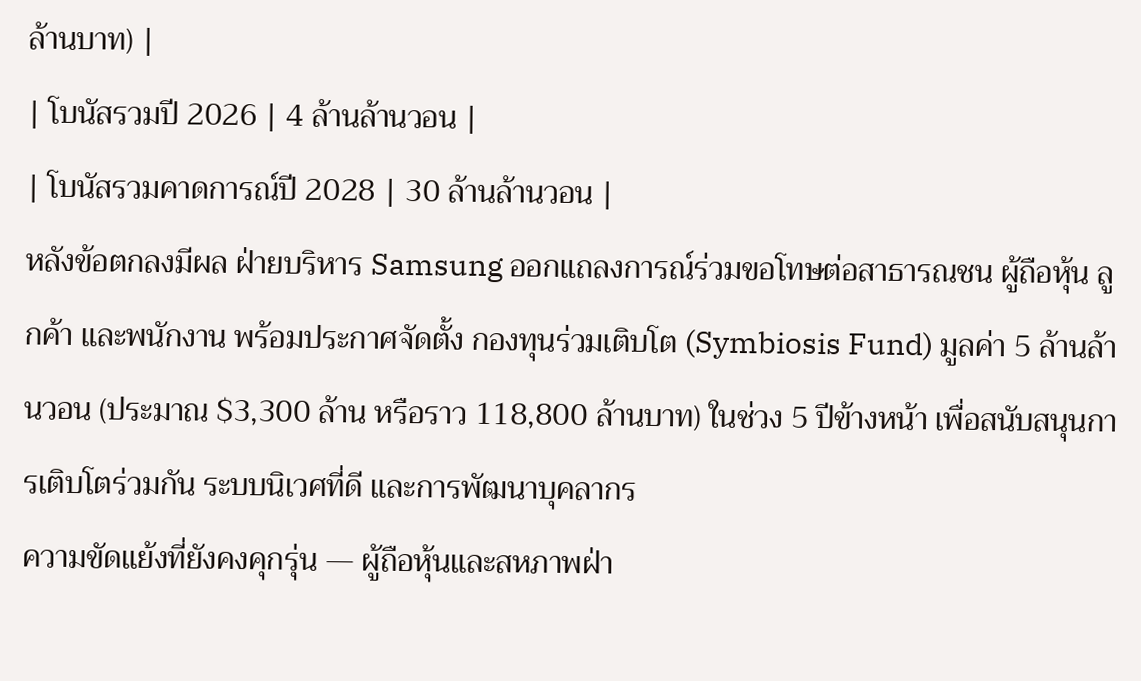ล้านบาท) |
| โบนัสรวมปี 2026 | 4 ล้านล้านวอน |
| โบนัสรวมคาดการณ์ปี 2028 | 30 ล้านล้านวอน |
หลังข้อตกลงมีผล ฝ่ายบริหาร Samsung ออกแถลงการณ์ร่วมขอโทษต่อสาธารณชน ผู้ถือหุ้น ลูกค้า และพนักงาน พร้อมประกาศจัดตั้ง กองทุนร่วมเติบโต (Symbiosis Fund) มูลค่า 5 ล้านล้านวอน (ประมาณ $3,300 ล้าน หรือราว 118,800 ล้านบาท) ในช่วง 5 ปีข้างหน้า เพื่อสนับสนุนการเติบโตร่วมกัน ระบบนิเวศที่ดี และการพัฒนาบุคลากร
ความขัดแย้งที่ยังคงคุกรุ่น — ผู้ถือหุ้นและสหภาพฝ่า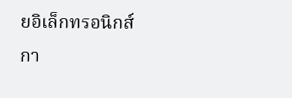ยอิเล็กทรอนิกส์
กา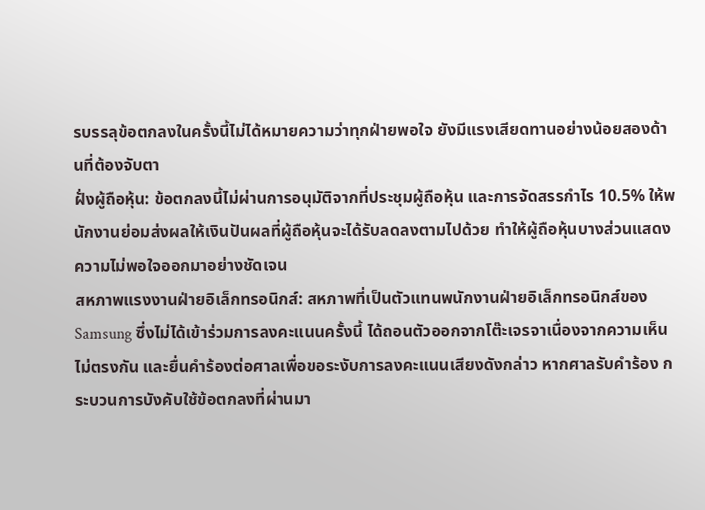รบรรลุข้อตกลงในครั้งนี้ไม่ได้หมายความว่าทุกฝ่ายพอใจ ยังมีแรงเสียดทานอย่างน้อยสองด้านที่ต้องจับตา
ฝั่งผู้ถือหุ้น: ข้อตกลงนี้ไม่ผ่านการอนุมัติจากที่ประชุมผู้ถือหุ้น และการจัดสรรกำไร 10.5% ให้พนักงานย่อมส่งผลให้เงินปันผลที่ผู้ถือหุ้นจะได้รับลดลงตามไปด้วย ทำให้ผู้ถือหุ้นบางส่วนแสดงความไม่พอใจออกมาอย่างชัดเจน
สหภาพแรงงานฝ่ายอิเล็กทรอนิกส์: สหภาพที่เป็นตัวแทนพนักงานฝ่ายอิเล็กทรอนิกส์ของ Samsung ซึ่งไม่ได้เข้าร่วมการลงคะแนนครั้งนี้ ได้ถอนตัวออกจากโต๊ะเจรจาเนื่องจากความเห็นไม่ตรงกัน และยื่นคำร้องต่อศาลเพื่อขอระงับการลงคะแนนเสียงดังกล่าว หากศาลรับคำร้อง กระบวนการบังคับใช้ข้อตกลงที่ผ่านมา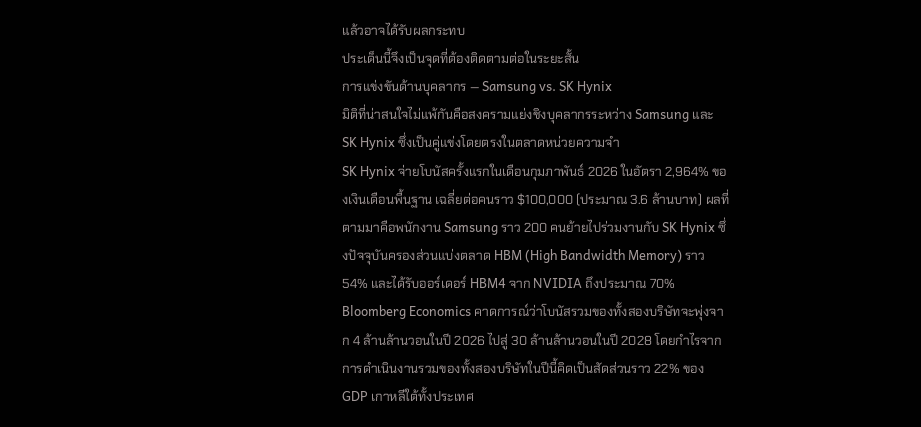แล้วอาจได้รับผลกระทบ
ประเด็นนี้จึงเป็นจุดที่ต้องติดตามต่อในระยะสั้น
การแข่งขันด้านบุคลากร — Samsung vs. SK Hynix
มิติที่น่าสนใจไม่แพ้กันคือสงครามแย่งชิงบุคลากรระหว่าง Samsung และ SK Hynix ซึ่งเป็นคู่แข่งโดยตรงในตลาดหน่วยความจำ
SK Hynix จ่ายโบนัสครั้งแรกในเดือนกุมภาพันธ์ 2026 ในอัตรา 2,964% ของเงินเดือนพื้นฐาน เฉลี่ยต่อคนราว $100,000 (ประมาณ 3.6 ล้านบาท) ผลที่ตามมาคือพนักงาน Samsung ราว 200 คนย้ายไปร่วมงานกับ SK Hynix ซึ่งปัจจุบันครองส่วนแบ่งตลาด HBM (High Bandwidth Memory) ราว 54% และได้รับออร์เดอร์ HBM4 จาก NVIDIA ถึงประมาณ 70%
Bloomberg Economics คาดการณ์ว่าโบนัสรวมของทั้งสองบริษัทจะพุ่งจาก 4 ล้านล้านวอนในปี 2026 ไปสู่ 30 ล้านล้านวอนในปี 2028 โดยกำไรจากการดำเนินงานรวมของทั้งสองบริษัทในปีนี้คิดเป็นสัดส่วนราว 22% ของ GDP เกาหลีใต้ทั้งประเทศ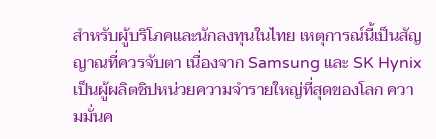สำหรับผู้บริโภคและนักลงทุนในไทย เหตุการณ์นี้เป็นสัญญาณที่ควรจับตา เนื่องจาก Samsung และ SK Hynix เป็นผู้ผลิตชิปหน่วยความจำรายใหญ่ที่สุดของโลก ความมั่นค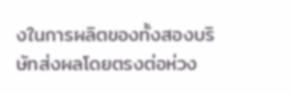งในการผลิตของทั้งสองบริษัทส่งผลโดยตรงต่อห่วง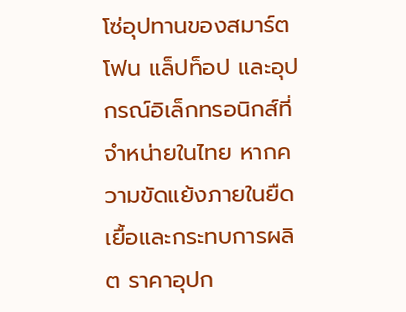โซ่อุปทานของสมาร์ตโฟน แล็ปท็อป และอุปกรณ์อิเล็กทรอนิกส์ที่จำหน่ายในไทย หากความขัดแย้งภายในยืดเยื้อและกระทบการผลิต ราคาอุปก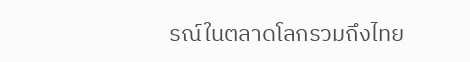รณ์ในตลาดโลกรวมถึงไทย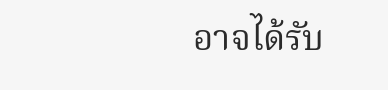อาจได้รับ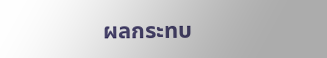ผลกระทบ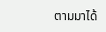ตามมาได้